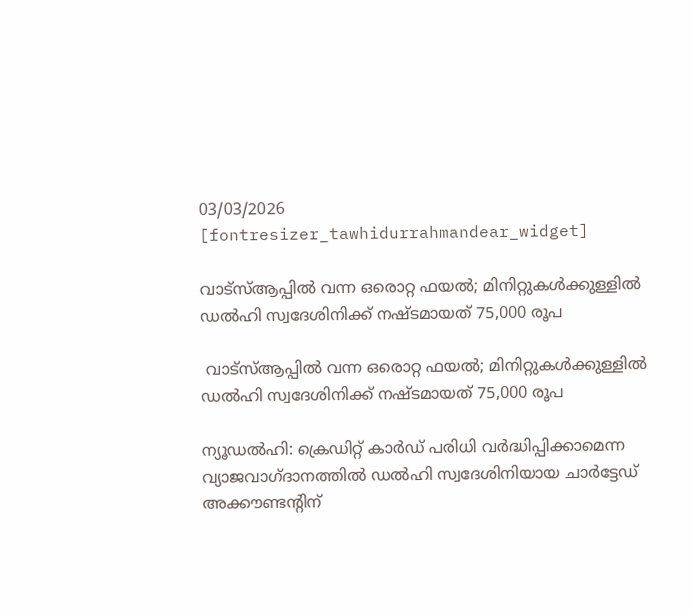03/03/2026
[fontresizer_tawhidurrahmandear_widget]

വാട്‌സ്ആപ്പിൽ വന്ന ഒരൊറ്റ ഫയൽ; മിനിറ്റുകൾക്കുള്ളിൽ ഡൽഹി സ്വദേശിനിക്ക് നഷ്ടമായത് 75,000 രൂപ

 വാട്‌സ്ആപ്പിൽ വന്ന ഒരൊറ്റ ഫയൽ; മിനിറ്റുകൾക്കുള്ളിൽ ഡൽഹി സ്വദേശിനിക്ക് നഷ്ടമായത് 75,000 രൂപ

ന്യൂഡൽഹി: ക്രെഡിറ്റ് കാർഡ് പരിധി വർദ്ധിപ്പിക്കാമെന്ന വ്യാജവാഗ്ദാനത്തിൽ ഡൽഹി സ്വദേശിനിയായ ചാർട്ടേഡ് അക്കൗണ്ടന്റിന്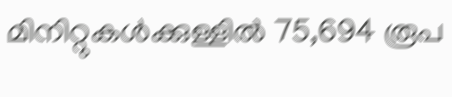മിനിറ്റുകൾക്കുള്ളിൽ 75,694 രൂപ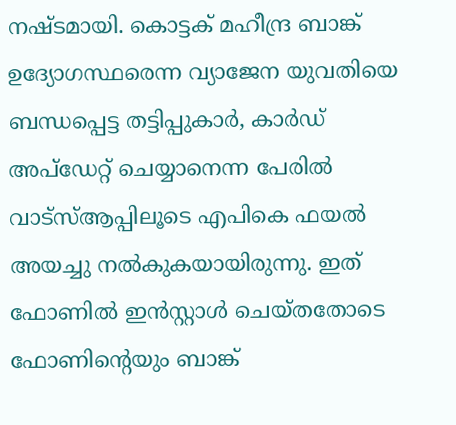നഷ്ടമായി. കൊട്ടക് മഹീന്ദ്ര ബാങ്ക് ഉദ്യോഗസ്ഥരെന്ന വ്യാജേന യുവതിയെ ബന്ധപ്പെട്ട തട്ടിപ്പുകാർ, കാർഡ് അപ്‌ഡേറ്റ് ചെയ്യാനെന്ന പേരിൽ വാട്‌സ്ആപ്പിലൂടെ എപികെ ഫയൽ അയച്ചു നൽകുകയായിരുന്നു. ഇത് ഫോണിൽ ഇൻസ്റ്റാൾ ചെയ്തതോടെ ഫോണിന്റെയും ബാങ്ക്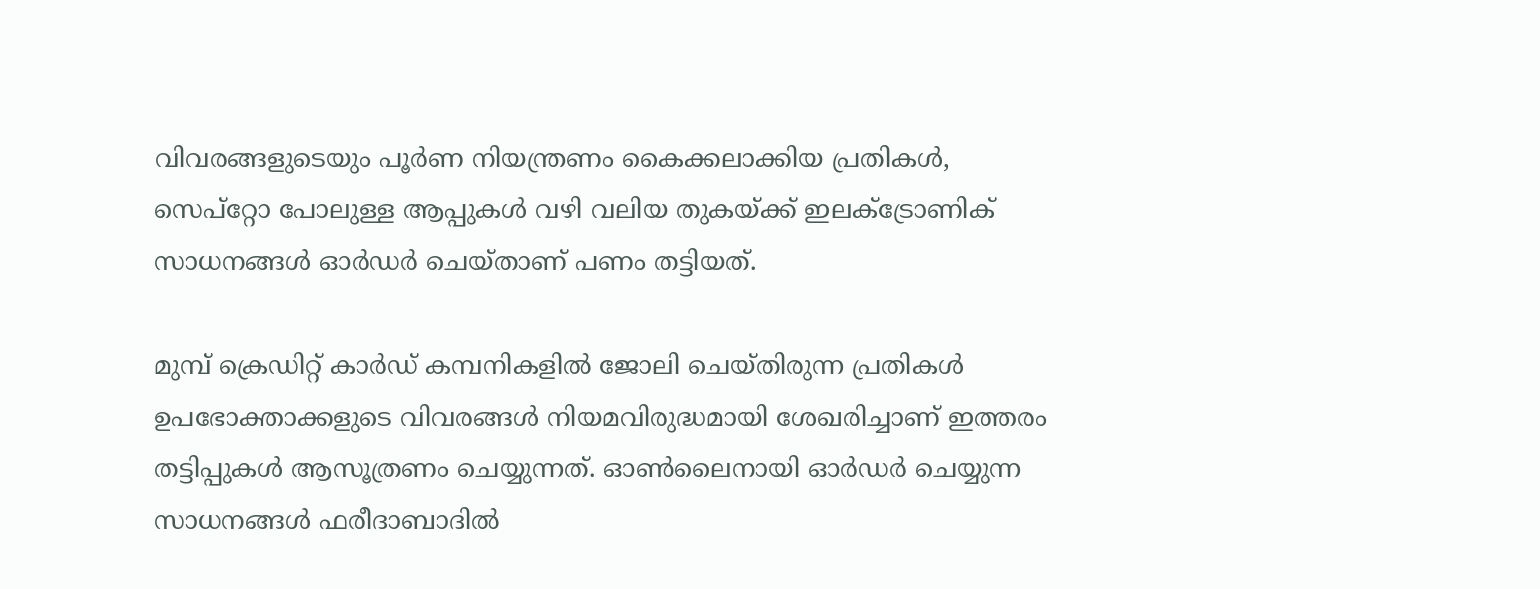വിവരങ്ങളുടെയും പൂർണ നിയന്ത്രണം കൈക്കലാക്കിയ പ്രതികൾ, സെപ്‌റ്റോ പോലുള്ള ആപ്പുകൾ വഴി വലിയ തുകയ്ക്ക് ഇലക്ട്രോണിക് സാധനങ്ങൾ ഓർഡർ ചെയ്താണ് പണം തട്ടിയത്.

മുമ്പ് ക്രെഡിറ്റ് കാർഡ് കമ്പനികളിൽ ജോലി ചെയ്തിരുന്ന പ്രതികൾ ഉപഭോക്താക്കളുടെ വിവരങ്ങൾ നിയമവിരുദ്ധമായി ശേഖരിച്ചാണ് ഇത്തരം തട്ടിപ്പുകൾ ആസൂത്രണം ചെയ്യുന്നത്. ഓൺലൈനായി ഓർഡർ ചെയ്യുന്ന സാധനങ്ങൾ ഫരീദാബാദിൽ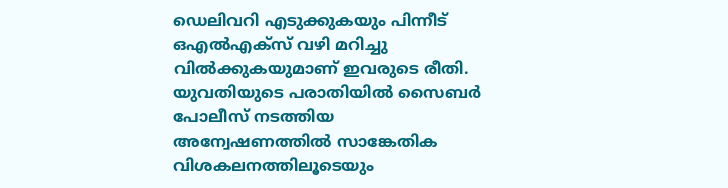ഡെലിവറി എടുക്കുകയും പിന്നീട് ഒഎൽഎക്‌സ് വഴി മറിച്ചു വിൽക്കുകയുമാണ് ഇവരുടെ രീതി. യുവതിയുടെ പരാതിയിൽ സൈബർ പോലീസ് നടത്തിയ അന്വേഷണത്തിൽ സാങ്കേതിക വിശകലനത്തിലൂടെയും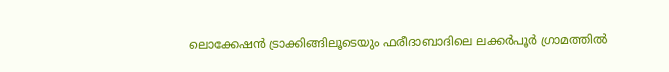ലൊക്കേഷൻ ട്രാക്കിങ്ങിലൂടെയും ഫരീദാബാദിലെ ലക്കർപൂർ ഗ്രാമത്തിൽ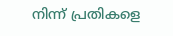നിന്ന് പ്രതികളെ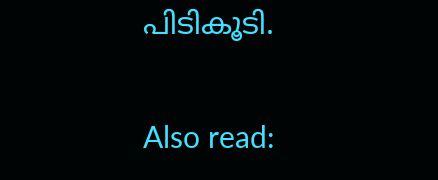പിടികൂടി.

Also read: